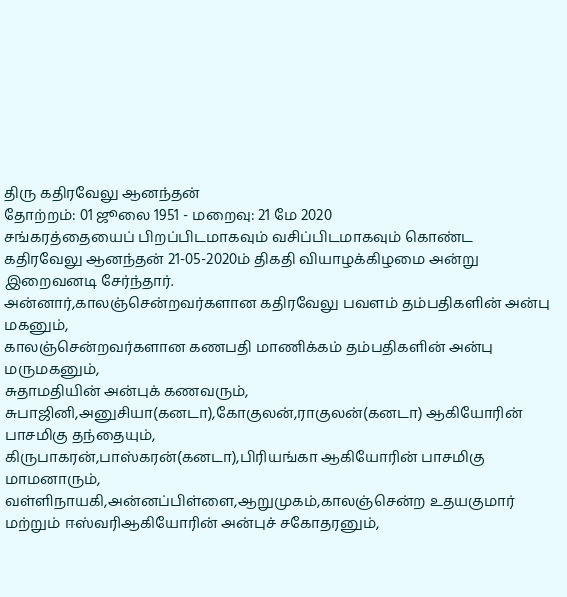திரு கதிரவேலு ஆனந்தன்
தோற்றம்: 01 ஜூலை 1951 - மறைவு: 21 மே 2020
சங்கரத்தையைப் பிறப்பிடமாகவும் வசிப்பிடமாகவும் கொண்ட கதிரவேலு ஆனந்தன் 21-05-2020ம் திகதி வியாழக்கிழமை அன்று இறைவனடி சேர்ந்தார்.
அன்னார்,காலஞ்சென்றவர்களான கதிரவேலு பவளம் தம்பதிகளின் அன்பு மகனும்,
காலஞ்சென்றவர்களான கணபதி மாணிக்கம் தம்பதிகளின் அன்பு மருமகனும்,
சுதாமதியின் அன்புக் கணவரும்,
சுபாஜினி,அனுசியா(கனடா),கோகுலன்,ராகுலன்(கனடா) ஆகியோரின் பாசமிகு தந்தையும்,
கிருபாகரன்,பாஸ்கரன்(கனடா),பிரியங்கா ஆகியோரின் பாசமிகு மாமனாரும்,
வள்ளிநாயகி,அன்னப்பிள்ளை,ஆறுமுகம்,காலஞ்சென்ற உதயகுமார் மற்றும் ஈஸ்வரிஆகியோரின் அன்புச் சகோதரனும்,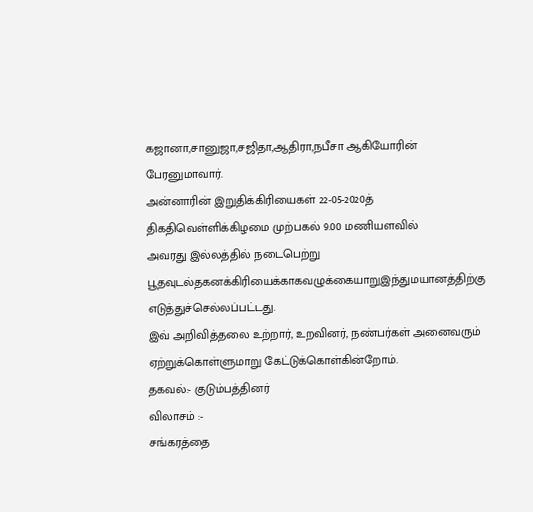கஜானா,சானுஜா,சஜிதா,ஆதிரா,நபீசா ஆகியோரின் பேரனுமாவார்.
அன்னாரின் இறுதிக்கிரியைகள் 22-05-2020த் திகதிவெள்ளிக்கிழமை முற்பகல் 9.00 மணியளவில்
அவரது இல்லத்தில் நடைபெற்று பூதவுடல்தகனக்கிரியைக்காகவழுக்கையாறுஇந்துமயானத்திற்கு
எடுத்துச்செல்லப்பட்டது.
இவ் அறிவித்தலை உற்றார், உறவினர், நண்பர்கள் அனைவரும் ஏற்றுக்கொள்ளுமாறு கேட்டுக்கொள்கின்றோம்.
தகவல்:- குடும்பத்தினர்
விலாசம் :-
சங்கரத்தை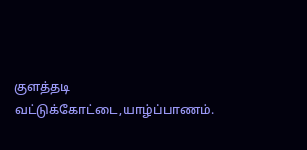குளத்தடி
வட்டுக்கோட்டை,யாழ்ப்பாணம்.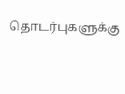தொடர்புகளுக்கு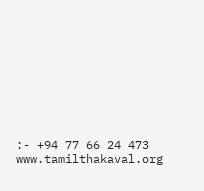:- +94 77 66 24 473
www.tamilthakaval.org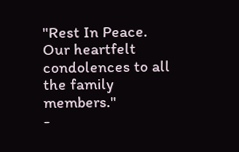"Rest In Peace. Our heartfelt condolences to all the family members."
-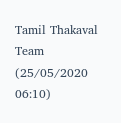Tamil Thakaval Team (25/05/2020 06:10)